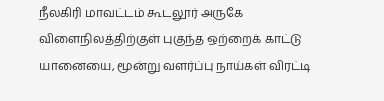நீலகிரி மாவட்டம் கூடலூர் அருகே விளைநிலத்திற்குள் புகுந்த ஒற்றைக் காட்டு யானையை, மூன்று வளர்ப்பு நாய்கள் விரட்டி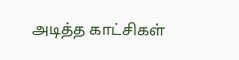அடித்த காட்சிகள்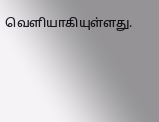வெளியாகியுள்ளது.